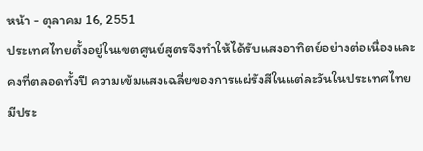หน้า - ตุลาคม 16, 2551
ประเทศไทยตั้งอยู่ในเขตศูนย์สูตรจึงทำให้ได้รับแสงอาทิตย์อย่างต่อเนื่องและคงที่ตลอดทั้งปี ความเข้มแสงเฉลี่ยของการแผ่รังสีในแต่ละวันในประเทศไทยมีประ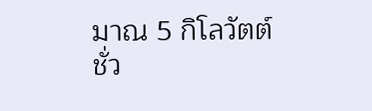มาณ 5 กิโลวัตต์ชั่ว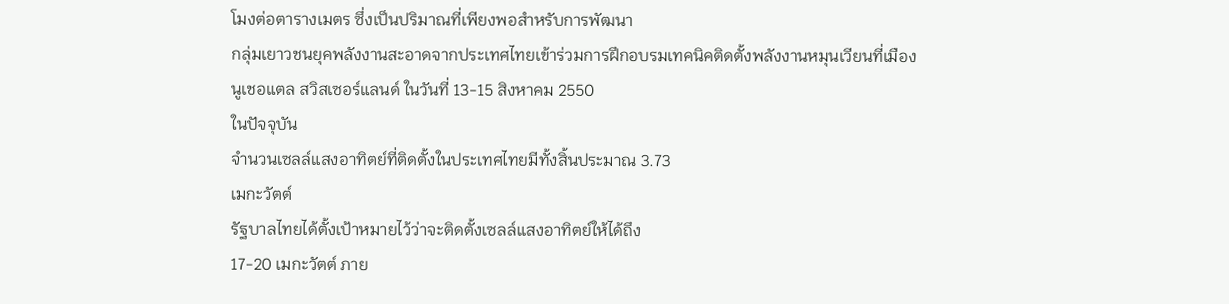โมงต่อตารางเมตร ซึ่งเป็นปริมาณที่เพียงพอสำหรับการพัฒนา
กลุ่มเยาวชนยุคพลังงานสะอาดจากประเทศไทยเข้าร่วมการฝึกอบรมเทคนิคติดตั้งพลังงานหมุนเวียนที่เมืองนูเชอแตล สวิสเซอร์แลนด์ ในวันที่ 13-15 สิงหาคม 2550
ในปัจจุบัน
จำนวนเซลล์แสงอาทิตย์ที่ติดตั้งในประเทศไทยมีทั้งสิ้นประมาณ 3.73
เมกะวัตต์
รัฐบาลไทยได้ตั้งเป้าหมายไว้ว่าจะติดตั้งเซลล์แสงอาทิตย์ให้ได้ถึง
17-20 เมกะวัตต์ ภาย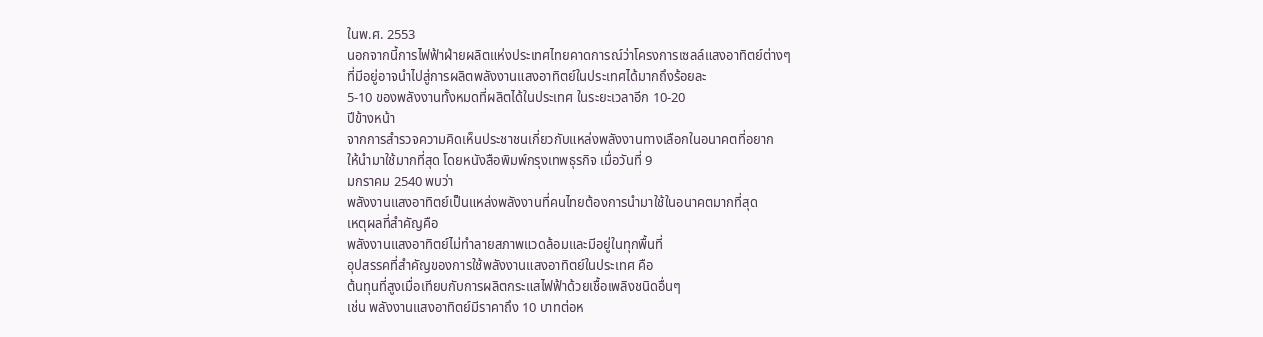ในพ.ศ. 2553
นอกจากนี้การไฟฟ้าฝ่ายผลิตแห่งประเทศไทยคาดการณ์ว่าโครงการเซลล์แสงอาทิตย์ต่างๆ
ที่มีอยู่อาจนำไปสู่การผลิตพลังงานแสงอาทิตย์ในประเทศได้มากถึงร้อยละ
5-10 ของพลังงานทั้งหมดที่ผลิตได้ในประเทศ ในระยะเวลาอีก 10-20
ปีข้างหน้า
จากการสำรวจความคิดเห็นประชาชนเกี่ยวกับแหล่งพลังงานทางเลือกในอนาคตที่อยาก
ให้นำมาใช้มากที่สุด โดยหนังสือพิมพ์กรุงเทพธุรกิจ เมื่อวันที่ 9
มกราคม 2540 พบว่า
พลังงานแสงอาทิตย์เป็นแหล่งพลังงานที่คนไทยต้องการนำมาใช้ในอนาคตมากที่สุด
เหตุผลที่สำคัญคือ
พลังงานแสงอาทิตย์ไม่ทำลายสภาพแวดล้อมและมีอยู่ในทุกพื้นที่
อุปสรรคที่สำคัญของการใช้พลังงานแสงอาทิตย์ในประเทศ คือ
ต้นทุนที่สูงเมื่อเทียบกับการผลิตกระแสไฟฟ้าด้วยเชื้อเพลิงชนิดอื่นๆ
เช่น พลังงานแสงอาทิตย์มีราคาถึง 10 บาทต่อห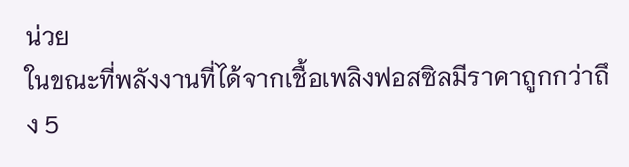น่วย
ในขณะที่พลังงานที่ได้จากเชื้อเพลิงฟอสซิลมีราคาถูกกว่าถึง 5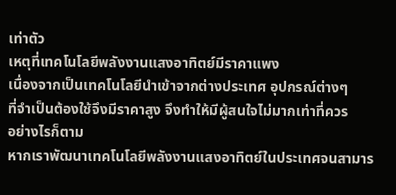เท่าตัว
เหตุที่เทคโนโลยีพลังงานแสงอาทิตย์มีราคาแพง
เนื่องจากเป็นเทคโนโลยีนำเข้าจากต่างประเทศ อุปกรณ์ต่างๆ
ที่จำเป็นต้องใช้จึงมีราคาสูง จึงทำให้มีผู้สนใจไม่มากเท่าที่ควร
อย่างไรก็ตาม
หากเราพัฒนาเทคโนโลยีพลังงานแสงอาทิตย์ในประเทศจนสามาร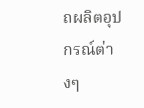ถผลิตอุปกรณ์ต่างๆ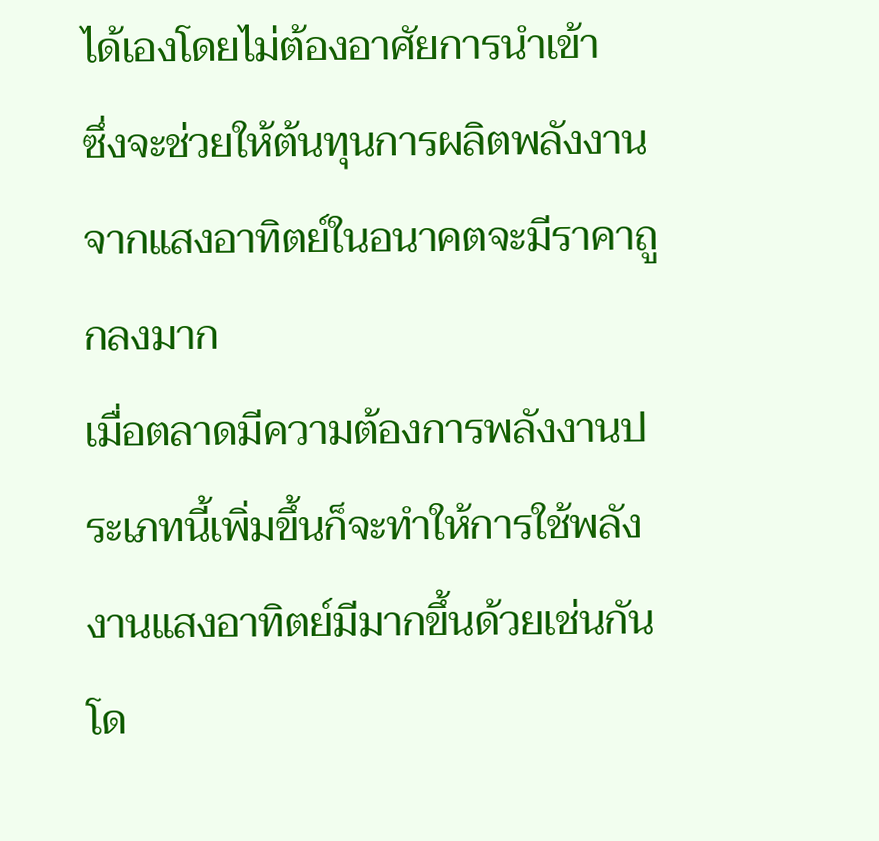ได้เองโดยไม่ต้องอาศัยการนำเข้า
ซึ่งจะช่วยให้ต้นทุนการผลิตพลังงานจากแสงอาทิตย์ในอนาคตจะมีราคาถูกลงมาก
เมื่อตลาดมีความต้องการพลังงานประเภทนี้เพิ่มขึ้นก็จะทำให้การใช้พลังงานแสงอาทิตย์มีมากขึ้นด้วยเช่นกันโด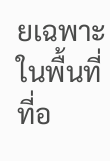ยเฉพาะในพื้นที่ที่อ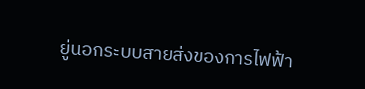ยู่นอกระบบสายส่งของการไฟฟ้า